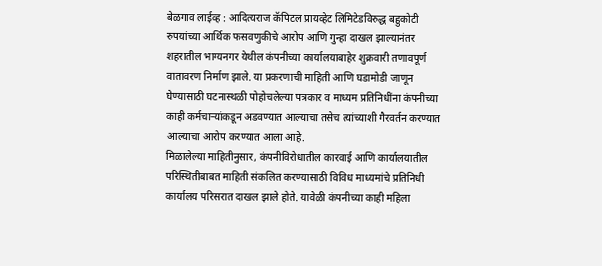बेळगाव लाईव्ह : आदित्यराज कॅपिटल प्रायव्हेट लिमिटेडविरुद्ध बहुकोटी रुपयांच्या आर्थिक फसवणुकीचे आरोप आणि गुन्हा दाखल झाल्यानंतर शहरातील भाग्यनगर येथील कंपनीच्या कार्यालयाबाहेर शुक्रवारी तणावपूर्ण वातावरण निर्माण झाले. या प्रकरणाची माहिती आणि घडामोडी जाणून घेण्यासाठी घटनास्थळी पोहोचलेल्या पत्रकार व माध्यम प्रतिनिधींना कंपनीच्या काही कर्मचाऱ्यांकडून अडवण्यात आल्याचा तसेच त्यांच्याशी गैरवर्तन करण्यात आल्याचा आरोप करण्यात आला आहे.
मिळालेल्या माहितीनुसार, कंपनीविरोधातील कारवाई आणि कार्यालयातील परिस्थितीबाबत माहिती संकलित करण्यासाठी विविध माध्यमांचे प्रतिनिधी कार्यालय परिसरात दाखल झाले होते. यावेळी कंपनीच्या काही महिला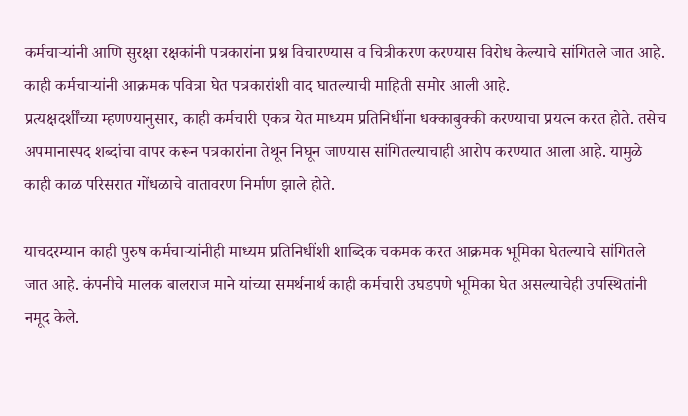कर्मचाऱ्यांनी आणि सुरक्षा रक्षकांनी पत्रकारांना प्रश्न विचारण्यास व चित्रीकरण करण्यास विरोध केल्याचे सांगितले जात आहे. काही कर्मचाऱ्यांनी आक्रमक पवित्रा घेत पत्रकारांशी वाद घातल्याची माहिती समोर आली आहे.
प्रत्यक्षदर्शींच्या म्हणण्यानुसार, काही कर्मचारी एकत्र येत माध्यम प्रतिनिधींना धक्काबुक्की करण्याचा प्रयत्न करत होते. तसेच अपमानास्पद शब्दांचा वापर करून पत्रकारांना तेथून निघून जाण्यास सांगितल्याचाही आरोप करण्यात आला आहे. यामुळे काही काळ परिसरात गोंधळाचे वातावरण निर्माण झाले होते.

याचदरम्यान काही पुरुष कर्मचाऱ्यांनीही माध्यम प्रतिनिधींशी शाब्दिक चकमक करत आक्रमक भूमिका घेतल्याचे सांगितले जात आहे. कंपनीचे मालक बालराज माने यांच्या समर्थनार्थ काही कर्मचारी उघडपणे भूमिका घेत असल्याचेही उपस्थितांनी नमूद केले.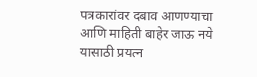पत्रकारांवर दबाव आणण्याचा आणि माहिती बाहेर जाऊ नये यासाठी प्रयत्न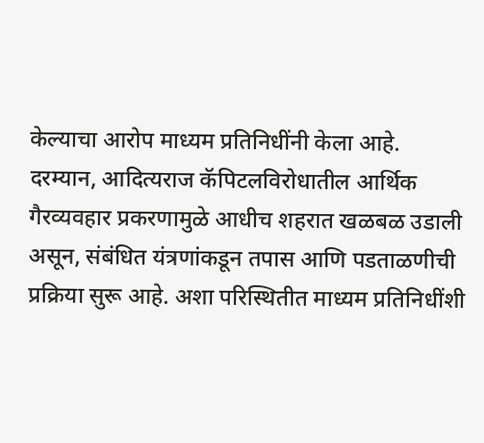केल्याचा आरोप माध्यम प्रतिनिधींनी केला आहे.
दरम्यान, आदित्यराज कॅपिटलविरोधातील आर्थिक गैरव्यवहार प्रकरणामुळे आधीच शहरात खळबळ उडाली असून, संबंधित यंत्रणांकडून तपास आणि पडताळणीची प्रक्रिया सुरू आहे. अशा परिस्थितीत माध्यम प्रतिनिधींशी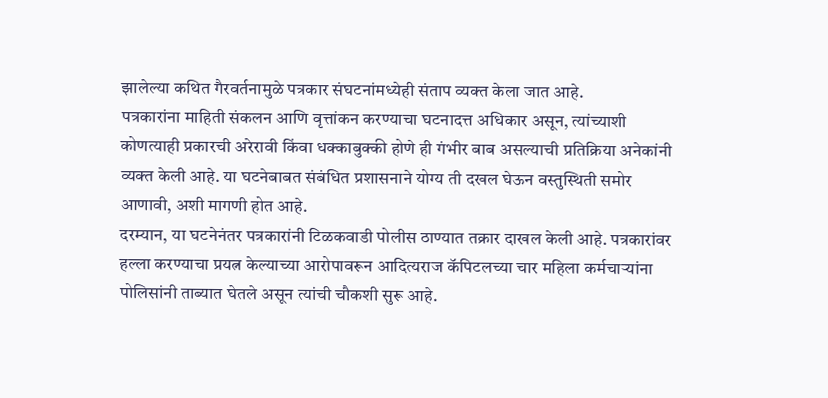झालेल्या कथित गैरवर्तनामुळे पत्रकार संघटनांमध्येही संताप व्यक्त केला जात आहे.
पत्रकारांना माहिती संकलन आणि वृत्तांकन करण्याचा घटनादत्त अधिकार असून, त्यांच्याशी कोणत्याही प्रकारची अरेरावी किंवा धक्काबुक्की होणे ही गंभीर बाब असल्याची प्रतिक्रिया अनेकांनी व्यक्त केली आहे. या घटनेबाबत संबंधित प्रशासनाने योग्य ती दखल घेऊन वस्तुस्थिती समोर आणावी, अशी मागणी होत आहे.
दरम्यान, या घटनेनंतर पत्रकारांनी टिळकवाडी पोलीस ठाण्यात तक्रार दाखल केली आहे. पत्रकारांवर हल्ला करण्याचा प्रयत्न केल्याच्या आरोपावरून आदित्यराज कॅपिटलच्या चार महिला कर्मचाऱ्यांना पोलिसांनी ताब्यात घेतले असून त्यांची चौकशी सुरू आहे.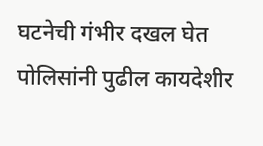घटनेची गंभीर दखल घेत पोलिसांनी पुढील कायदेशीर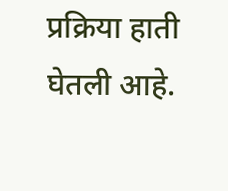प्रक्रिया हाती घेतली आहे.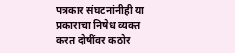पत्रकार संघटनांनीही या प्रकाराचा निषेध व्यक्त करत दोषींवर कठोर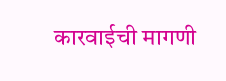कारवाईची मागणी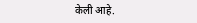केली आहे.